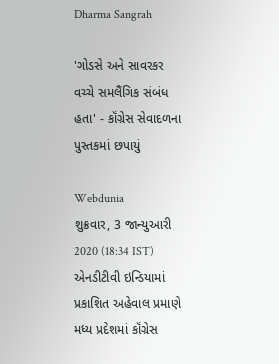Dharma Sangrah

'ગોડસે અને સાવરકર વચ્ચે સમલૈંગિક સંબંધ હતા' - કૉંગ્રેસ સેવાદળના પુસ્તકમાં છપાયું

Webdunia
શુક્રવાર, 3 જાન્યુઆરી 2020 (18:34 IST)
એનડીટીવી ઇન્ડિયામાં પ્રકાશિત અહેવાલ પ્રમાણે મધ્ય પ્રદેશમાં કૉંગ્રેસ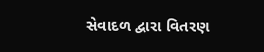સેવાદળ દ્વારા વિતરણ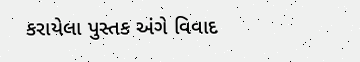કરાયેલા પુસ્તક અંગે વિવાદ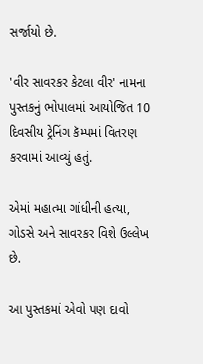સર્જાયો છે.

'વીર સાવરકર કેટલા વીર' નામના પુસ્તકનું ભોપાલમાં આયોજિત 10 દિવસીય ટ્રેનિંગ કૅમ્પમાં વિતરણ કરવામાં આવ્યું હતું.

એમાં મહાત્મા ગાંધીની હત્યા, ગોડસે અને સાવરકર વિશે ઉલ્લેખ છે.

આ પુસ્તકમાં એવો પણ દાવો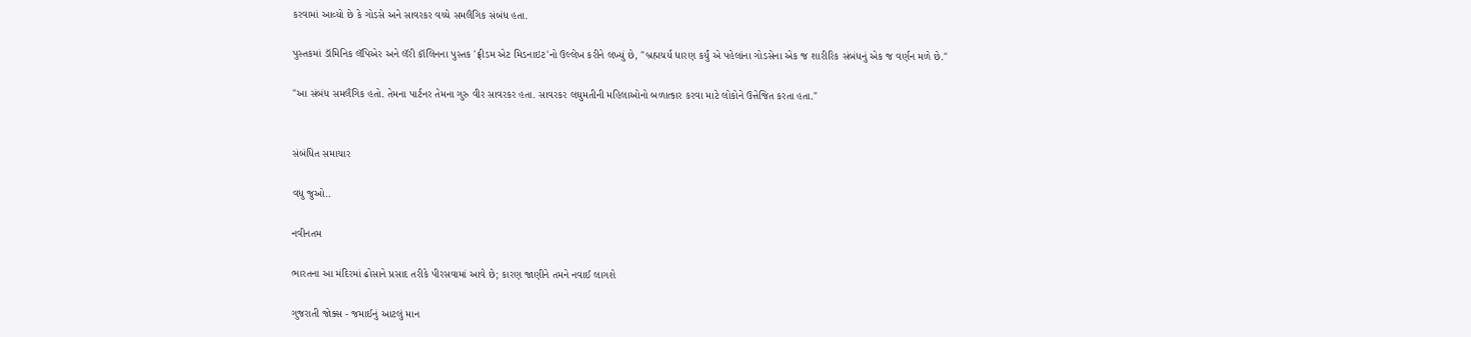કરવામાં આવ્યો છે કે ગોડસે અને સાવરકર વચ્ચે સમલૈંગિક સંબંધ હતા.

પુસ્તકમાં ડૉમિનિક લૅપિએર અને લૅરી કૉલિનના પુસ્તક 'ફ્રીડમ એટ મિડનાઇટ'નો ઉલ્લેખ કરીને લખ્યું છે, "બ્રહ્મચર્ય ધારણ કર્યું એ પહેલાંના ગોડસેના એક જ શારીરિક સંબંધનું એક જ વર્ણન મળે છે."

"આ સંબંધ સમલૈંગિક હતો. તેમના પાર્ટનર તેમના ગુરુ વીર સાવરકર હતા. સાવરકર લઘુમતીની મહિલાઓનો બળાત્કાર કરવા માટે લોકોને ઉત્તેજિત કરતા હતા."


સંબંધિત સમાચાર

વધુ જુઓ..

નવીનતમ

ભારતના આ મંદિરમાં ઢોસાને પ્રસાદ તરીકે પીરસવામાં આવે છે; કારણ જાણીને તમને નવાઈ લાગશે

ગુજરાતી જોક્સ - જમાઈનું આટલું માન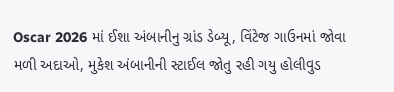Oscar 2026 માં ઈશા અંબાનીનુ ગ્રાંડ ડેબ્યૂ, વિંટેજ ગાઉનમાં જોવા મળી અદાઓ, મુકેશ અંબાનીની સ્ટાઈલ જોતુ રહી ગયુ હોલીવુડ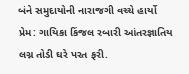બંને સમુદાયોની નારાજગી વચ્ચે હાર્યો પ્રેમ: ગાયિકા કિંજલ રબારી આંતરજ્ઞાતિય લગ્ન તોડી ઘરે પરત ફરી.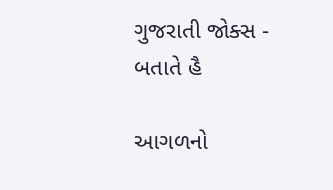ગુજરાતી જોક્સ - બતાતે હૈ

આગળનો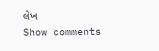લેખ
Show comments